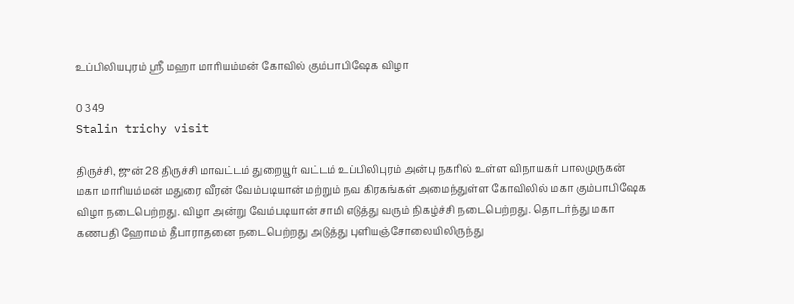உப்பிலியபுரம் ஸ்ரீ மஹா மாரியம்மன் கோவில் கும்பாபிஷேக விழா

0 349
Stalin trichy visit

திருச்சி, ஜுன் 28 திருச்சி மாவட்டம் துறையூர் வட்டம் உப்பிலிபுரம் அன்பு நகரில் உள்ள விநாயகர் பாலமுருகன் மகா மாரியம்மன் மதுரை வீரன் வேம்படியான் மற்றும் நவ கிரகங்கள் அமைந்துள்ள கோவிலில் மகா கும்பாபிஷேக விழா நடைபெற்றது. விழா அன்று வேம்படியான் சாமி எடுத்து வரும் நிகழ்ச்சி நடைபெற்றது. தொடர்ந்து மகா கணபதி ஹோமம் தீபாராதனை நடைபெற்றது அடுத்து புளியஞ்சோலையிலிருந்து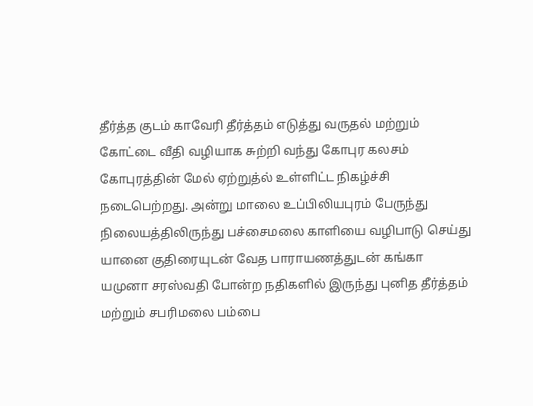தீர்த்த குடம் காவேரி தீர்த்தம் எடுத்து வருதல் மற்றும் கோட்டை வீதி வழியாக சுற்றி வந்து கோபுர கலசம் கோபுரத்தின் மேல் ஏற்றுத்ல் உள்ளிட்ட நிகழ்ச்சி நடைபெற்றது. அன்று மாலை உப்பிலியபுரம் பேருந்து நிலையத்திலிருந்து பச்சைமலை காளியை வழிபாடு செய்து யானை குதிரையுடன் வேத பாராயணத்துடன் கங்கா யமுனா சரஸ்வதி போன்ற நதிகளில் இருந்து புனித தீர்த்தம் மற்றும் சபரிமலை பம்பை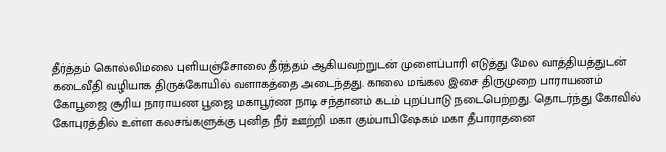தீர்த்தம் கொல்லிமலை புளியஞ்சோலை தீர்த்தம் ஆகியவற்றுடன் முளைப்பாரி எடுத்து மேல வாத்தியத்துடன் கடைவீதி வழியாக திருக்கோயில் வளாகத்தை அடைந்தது. காலை மங்கல இசை திருமுறை பாராயணம் கோபூஜை சூரிய நாராயண பூஜை மகாபூர்ண நாடி சந்தானம் கடம் புறப்பாடு நடைபெற்றது. தொடர்ந்து கோவில் கோபுரத்தில் உள்ள கலசங்களுக்கு புனித நீர் ஊற்றி மகா கும்பாபிஷேகம் மகா தீபாராதனை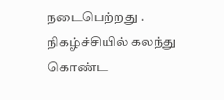நடைபெற்றது . நிகழ்ச்சியில் கலந்து கொண்ட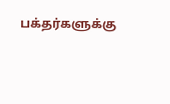பக்தர்களுக்கு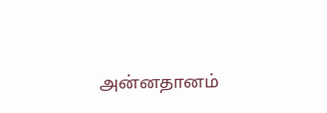அன்னதானம்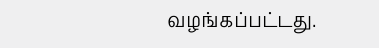வழங்கப்பட்டது.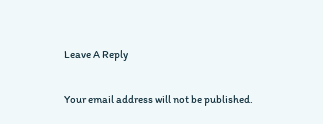Leave A Reply

Your email address will not be published.